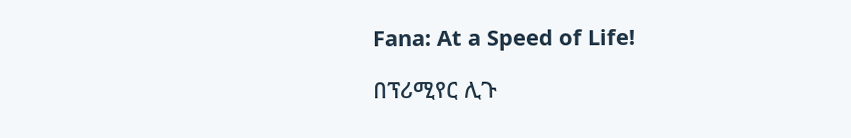Fana: At a Speed of Life!

በፕሪሚየር ሊጉ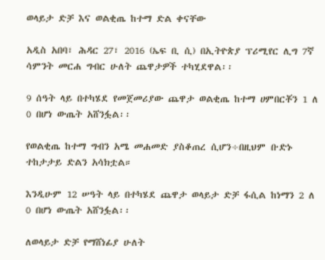ወላይታ ድቻ እና ወልቂጤ ከተማ ድል ቀናቸው

አዲስ አበባ፣ ሕዳር 27፣ 2016 (ኤፍ ቢ ሲ) በኢትዮጵያ ፕሪሚየር ሊግ 7ኛ ሳምንት መርሐ ግብር ሁለት ጨዋታዎች ተካሂደዋል፡፡

9 ሰዓት ላይ በተካሄደ የመጀመሪያው ጨዋታ ወልቂጤ ከተማ ሀምበርቾን 1 ለ 0 በሆነ ውጤት አሸንፏል፡፡

የወልቂጤ ከተማ ግብን አሜ መሐመድ ያስቆጠረ ሲሆን÷በዚህም ቡድኑ ተከታታይ ድልን አሳክቷል።

እንዲሁም 12 ሠዓት ላይ በተካሄደ ጨዋታ ወላይታ ድቻ ፋሲል ከነማን 2 ለ 0 በሆነ ውጤት አሸንፏል፡፡

ለወላይታ ድቻ የማሸነፊያ ሁለት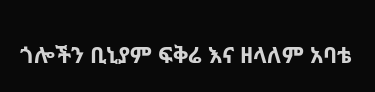ጎሎችን ቢኒያም ፍቅሬ እና ዘላለም አባቴ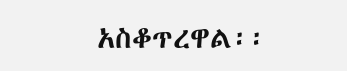አስቆጥረዋል፡፡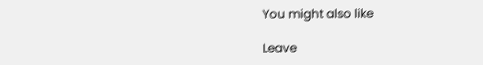You might also like

Leave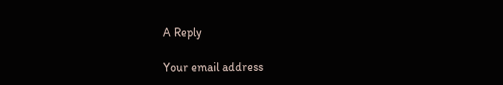A Reply

Your email address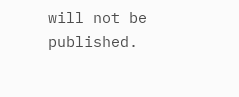will not be published.